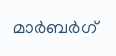മാര്‍ബര്‍ഗ്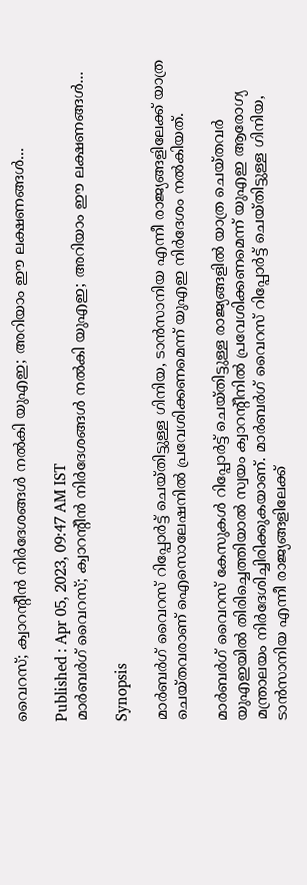വൈറസ്; ക്വാറന്റീൻ നിര്‍ദേശങ്ങള്‍ നല്‍കി യുഎഇ; അറിയാം ഈ ലക്ഷണങ്ങള്‍...

Published : Apr 05, 2023, 09:47 AM IST
മാര്‍ബര്‍ഗ് വൈറസ്; ക്വാറന്റീൻ നിര്‍ദേശങ്ങള്‍ നല്‍കി യുഎഇ; അറിയാം ഈ ലക്ഷണങ്ങള്‍...

Synopsis

മാര്‍ബര്‍ഗ് വൈറസ് റിപ്പോര്‍ട്ട് ചെയ്തിട്ടുള്ള ഗിനിയ, ടാൻസാനിയ എന്നീ രാജ്യങ്ങളിലേക്ക് യാത്ര ചെയ്തവരാണ് ഐസൊലേഷനില്‍ പ്രവേശിക്കണമെന്ന് യുഎഇ നിര്‍ദേശം നല്‍കിയത്.

മാർബർഗ് വൈറസ് കേസുകൾ റിപ്പോർട്ട് ചെയ്തിട്ടുള്ള രാജ്യങ്ങളില്‍ യാത്ര ചെയ്തവർ യുഎഇയിൽ തിരിച്ചെത്തിയാൽ സ്വയം ക്വാറന്റീനിൽ പ്രവേശിക്കണമെന്ന് യുഎഇ ആരോഗ്യ മന്ത്രാലയം നിർദേശിച്ചിരിക്കുകയാണ്. മാര്‍ബര്‍ഗ് വൈറസ് റിപ്പോര്‍ട്ട് ചെയ്തിട്ടുള്ള ഗിനിയ, ടാൻസാനിയ എന്നീ രാജ്യങ്ങളിലേക്ക്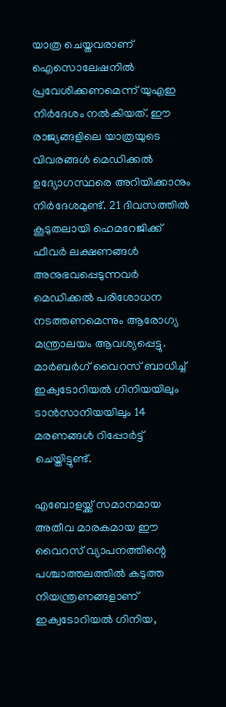യാത്ര ചെയ്തവരാണ് ഐസൊലേഷനില്‍ പ്രവേശിക്കണമെന്ന് യുഎഇ നിര്‍ദേശം നല്‍കിയത്. ഈ രാജ്യങ്ങളിലെ യാത്രയുടെ വിവരങ്ങള്‍ മെഡിക്കല്‍ ഉദ്യോഗസ്ഥരെ അറിയിക്കാനും നിര്‍ദേശമുണ്ട്. 21 ദിവസത്തില്‍ കൂടുതലായി ഹെമറേജിക്ക് ഫീവര്‍ ലക്ഷണങ്ങള്‍ അനുഭവപ്പെടുന്നവര്‍ മെഡിക്കല്‍ പരിശോധന നടത്തണമെന്നും ആരോഗ്യ മന്ത്രാലയം ആവശ്യപ്പെട്ടു. മാര്‍ബര്‍ഗ് വൈറസ് ബാധിച്ച് ഇക്വടോറിയല്‍ ഗിനിയയിലും ടാന്‍സാനിയയിലും 14 മരണങ്ങള്‍ റിപ്പോര്‍ട്ട് ചെയ്തിട്ടുണ്ട്.

എബോളയ്ക്ക് സമാനമായ അതീവ മാരകമായ ഈ വൈറസ് വ്യാപനത്തിന്റെ പശ്ചാത്തലത്തില്‍ കടുത്ത നിയന്ത്രണങ്ങളാണ് ഇക്വടോറിയല്‍ ഗിനിയ,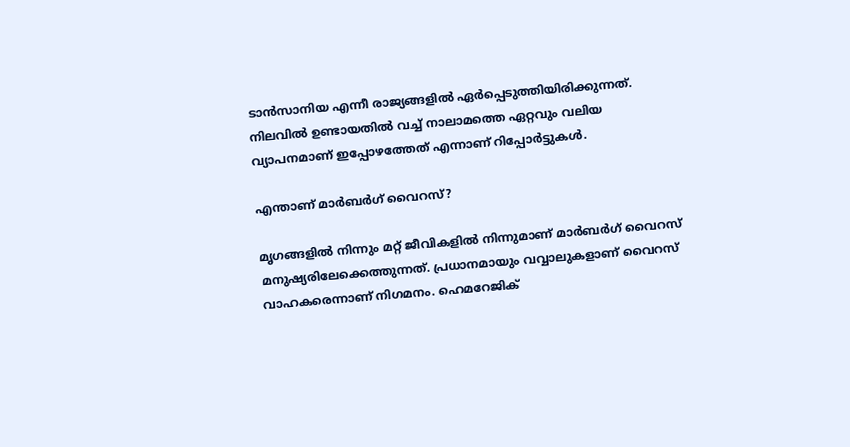ടാന്‍സാനിയ എന്നീ രാജ്യങ്ങളില്‍ ഏര്‍പ്പെടുത്തിയിരിക്കുന്നത്. നിലവില്‍ ഉണ്ടായതില്‍ വച്ച് നാലാമത്തെ ഏറ്റവും വലിയ വ്യാപനമാണ് ഇപ്പോഴത്തേത് എന്നാണ് റിപ്പോര്‍ട്ടുകള്‍.

എന്താണ് മാര്‍ബര്‍ഗ് വൈറസ്?

മൃഗങ്ങളില്‍ നിന്നും മറ്റ് ജീവികളില്‍ നിന്നുമാണ് മാര്‍ബര്‍ഗ് വൈറസ് മനുഷ്യരിലേക്കെത്തുന്നത്. പ്രധാനമായും വവ്വാലുകളാണ് വൈറസ് വാഹകരെന്നാണ് നിഗമനം. ഹെമറേജിക്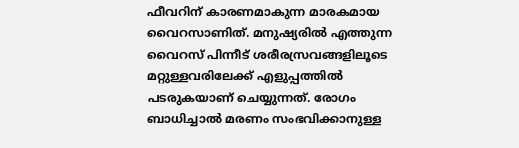ഫീവറിന് കാരണമാകുന്ന മാരകമായ വൈറസാണിത്. മനുഷ്യരില്‍ എത്തുന്ന വൈറസ് പിന്നീട് ശരീരസ്രവങ്ങളിലൂടെ മറ്റുള്ളവരിലേക്ക് എളുപ്പത്തില്‍ പടരുകയാണ് ചെയ്യുന്നത്. രോഗം ബാധിച്ചാല്‍ മരണം സംഭവിക്കാനുള്ള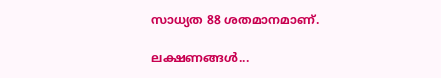സാധ്യത 88 ശതമാനമാണ്.

ലക്ഷണങ്ങള്‍...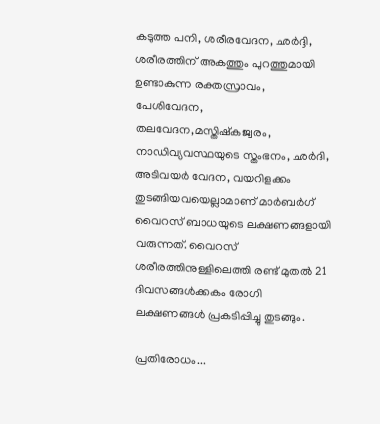കടുത്ത പനി, ശരീരവേദന, ഛര്‍ദ്ദി, ശരീരത്തിന് അകത്തും പുറത്തുമായി ഉണ്ടാകുന്ന രക്തസ്രാവം, പേശിവേദന, തലവേദന,മസ്തിഷ്കജ്വരം, നാഡിവ്യവസ്ഥയുടെ സ്തംഭനം, ഛര്‍ദി, അടിവയര്‍ വേദന, വയറിളക്കം തുടങ്ങിയവയെല്ലാമാണ് മാര്‍ബര്‍ഗ് വൈറസ് ബാധയുടെ ലക്ഷണങ്ങളായി വരുന്നത്. വൈറസ് ശരീരത്തിനുള്ളിലെത്തി രണ്ട് മുതല്‍ 21 ദിവസങ്ങള്‍ക്കകം രോഗി ലക്ഷണങ്ങള്‍ പ്രകടിപ്പിച്ചു തുടങ്ങും.

പ്രതിരോധം...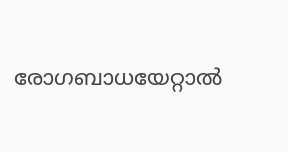രോഗബാധയേറ്റാല്‍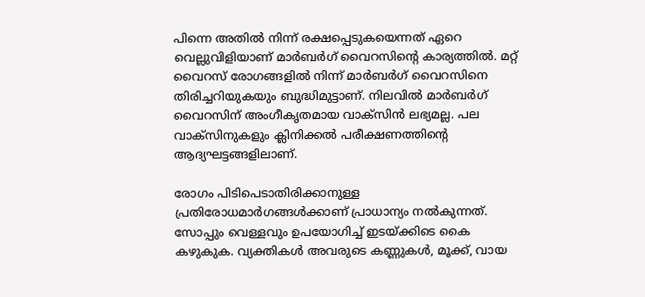പിന്നെ അതില്‍ നിന്ന് രക്ഷപ്പെടുകയെന്നത് ഏറെ വെല്ലുവിളിയാണ് മാര്‍ബര്‍ഗ് വൈറസിന്‍റെ കാര്യത്തില്‍. മറ്റ് വൈറസ് രോഗങ്ങളില്‍ നിന്ന് മാര്‍ബര്‍ഗ് വൈറസിനെ തിരിച്ചറിയുകയും ബുദ്ധിമുട്ടാണ്. നിലവില്‍ മാര്‍ബര്‍ഗ് വൈറസിന് അംഗീകൃതമായ വാക്‌സിന്‍ ലഭ്യമല്ല. പല വാക്‌സിനുകളും ക്ലിനിക്കല്‍ പരീക്ഷണത്തിന്റെ ആദ്യഘട്ടങ്ങളിലാണ്.

രോഗം പിടിപെടാതിരിക്കാനുള്ള പ്രതിരോധമാര്‍ഗങ്ങള്‍ക്കാണ് പ്രാധാന്യം നല്‍കുന്നത്. സോപ്പും വെള്ളവും ഉപയോഗിച്ച് ഇടയ്ക്കിടെ കൈ കഴുകുക. വ്യക്തികൾ അവരുടെ കണ്ണുകൾ, മൂക്ക്, വായ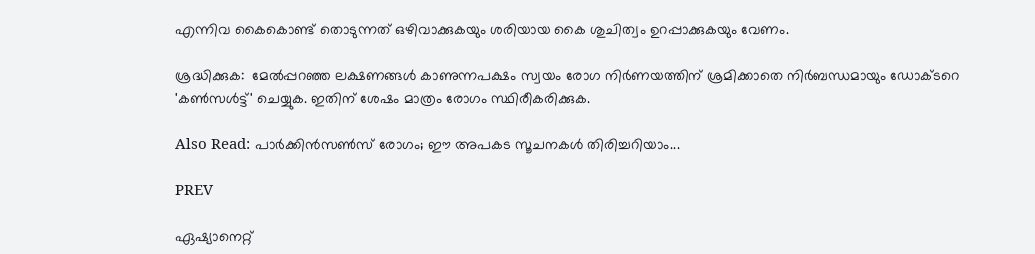എന്നിവ കൈകൊണ്ട് തൊടുന്നത് ഒഴിവാക്കുകയും ശരിയായ കൈ ശുചിത്വം ഉറപ്പാക്കുകയും വേണം.

ശ്രദ്ധിക്കുക:  മേൽപ്പറഞ്ഞ ലക്ഷണങ്ങൾ കാണുന്നപക്ഷം സ്വയം രോഗ നിർണയത്തിന് ശ്രമിക്കാതെ നിർബന്ധമായും ഡോക്ടറെ 'കൺസൾട്ട്' ചെയ്യുക. ഇതിന് ശേഷം മാത്രം രോഗം സ്ഥിരീകരിക്കുക.

Also Read: പാര്‍ക്കിന്‍സണ്‍സ് രോഗം; ഈ അപകട സൂചനകള്‍ തിരിച്ചറിയാം...

PREV

ഏഷ്യാനെറ്റ്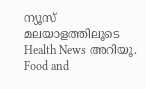ന്യൂസ് മലയാളത്തിലൂടെ Health News അറിയൂ. Food and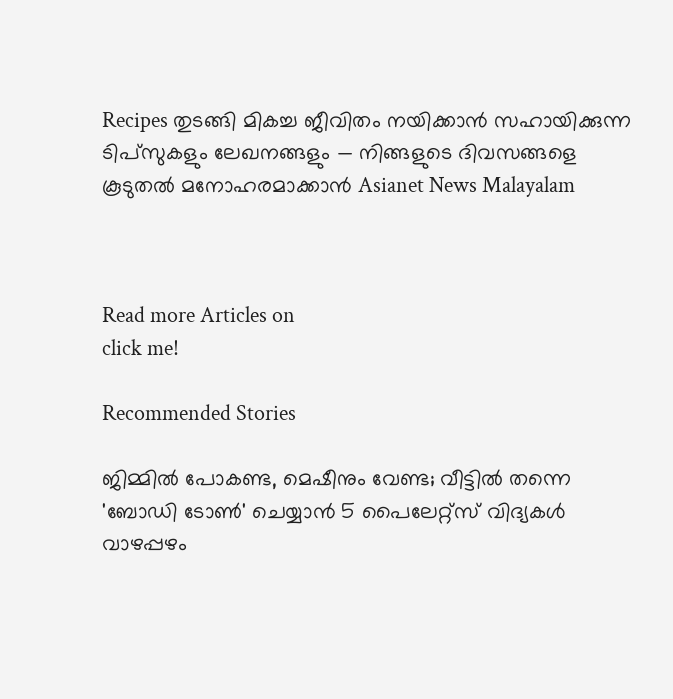Recipes തുടങ്ങി മികച്ച ജീവിതം നയിക്കാൻ സഹായിക്കുന്ന ടിപ്സുകളും ലേഖനങ്ങളും — നിങ്ങളുടെ ദിവസങ്ങളെ കൂടുതൽ മനോഹരമാക്കാൻ Asianet News Malayalam



Read more Articles on
click me!

Recommended Stories

ജിമ്മിൽ പോകണ്ട, മെഷീനും വേണ്ട; വീട്ടിൽ തന്നെ 'ബോഡി ടോൺ' ചെയ്യാൻ 5 പൈലേറ്റ്‌സ് വിദ്യകൾ
വാഴപ്പഴം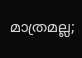മാത്രമല്ല;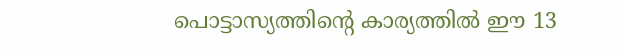പൊട്ടാസ്യത്തിന്റെ കാര്യത്തിൽ ഈ 13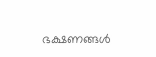ഭക്ഷണങ്ങൾ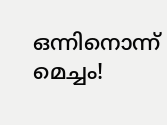ഒന്നിനൊന്ന് മെച്ചം!